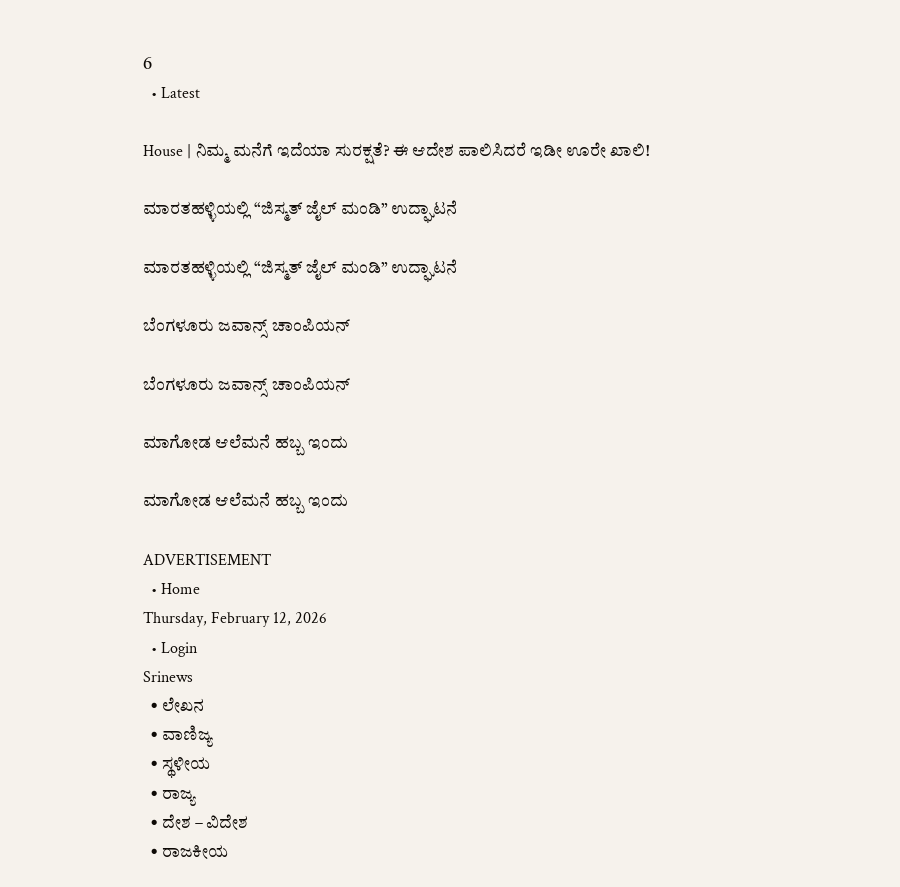6
  • Latest

House | ನಿಮ್ಮ ಮನೆಗೆ ಇದೆಯಾ ಸುರಕ್ಷತೆ? ಈ ಆದೇಶ ಪಾಲಿಸಿದರೆ ಇಡೀ ಊರೇ ಖಾಲಿ!

ಮಾರತಹಳ್ಳಿಯಲ್ಲಿ “ಜಿಸ್ಮತ್ ಜೈಲ್ ಮಂಡಿ” ಉದ್ಘಾಟನೆ

ಮಾರತಹಳ್ಳಿಯಲ್ಲಿ “ಜಿಸ್ಮತ್ ಜೈಲ್ ಮಂಡಿ” ಉದ್ಘಾಟನೆ

ಬೆಂಗಳೂರು ಜವಾನ್ಸ್ ಚಾಂಪಿಯನ್

ಬೆಂಗಳೂರು ಜವಾನ್ಸ್ ಚಾಂಪಿಯನ್

ಮಾಗೋಡ ಆಲೆಮನೆ ಹಬ್ಬ ಇಂದು

ಮಾಗೋಡ ಆಲೆಮನೆ ಹಬ್ಬ ಇಂದು

ADVERTISEMENT
  • Home
Thursday, February 12, 2026
  • Login
Srinews
  • ಲೇಖನ
  • ವಾಣಿಜ್ಯ
  • ಸ್ಥಳೀಯ
  • ರಾಜ್ಯ
  • ದೇಶ – ವಿದೇಶ
  • ರಾಜಕೀಯ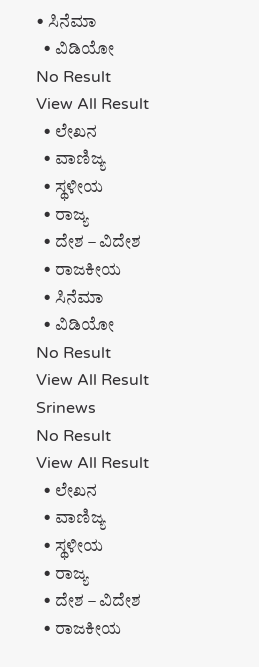• ಸಿನೆಮಾ
  • ವಿಡಿಯೋ
No Result
View All Result
  • ಲೇಖನ
  • ವಾಣಿಜ್ಯ
  • ಸ್ಥಳೀಯ
  • ರಾಜ್ಯ
  • ದೇಶ – ವಿದೇಶ
  • ರಾಜಕೀಯ
  • ಸಿನೆಮಾ
  • ವಿಡಿಯೋ
No Result
View All Result
Srinews
No Result
View All Result
  • ಲೇಖನ
  • ವಾಣಿಜ್ಯ
  • ಸ್ಥಳೀಯ
  • ರಾಜ್ಯ
  • ದೇಶ – ವಿದೇಶ
  • ರಾಜಕೀಯ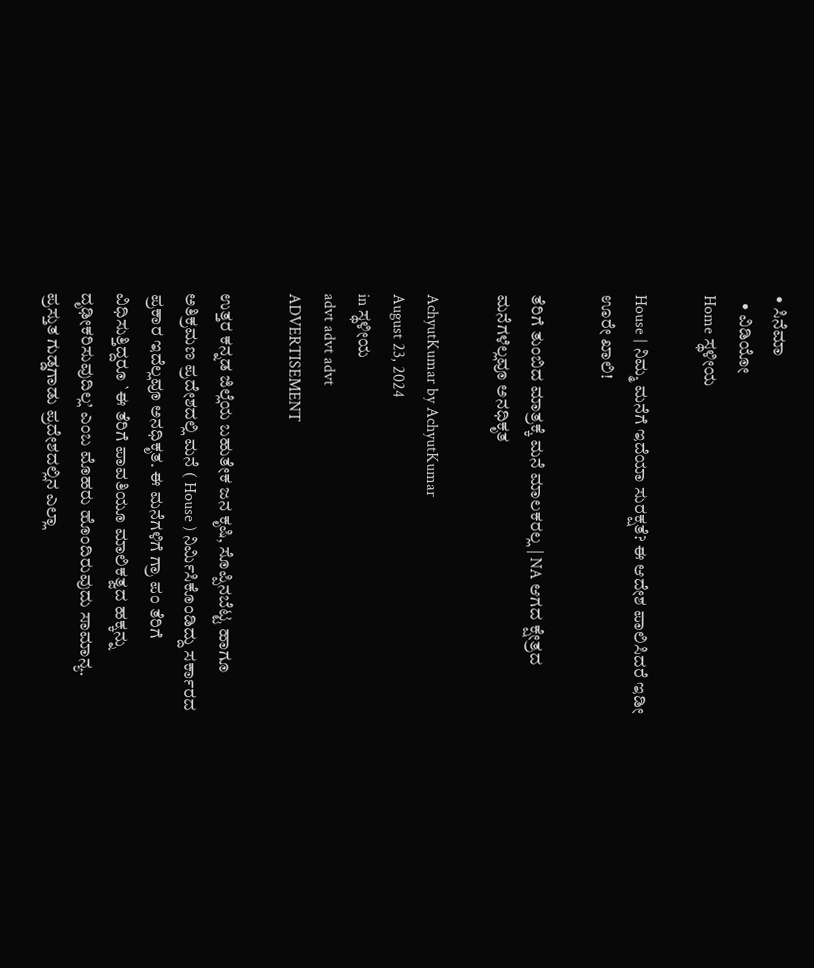• ಸಿನೆಮಾ
  • ವಿಡಿಯೋ
Home ಸ್ಥಳೀಯ

House | ನಿಮ್ಮ ಮನೆಗೆ ಇದೆಯಾ ಸುರಕ್ಷತೆ? ಈ ಆದೇಶ ಪಾಲಿಸಿದರೆ ಇಡೀ ಊರೇ ಖಾಲಿ!

ತೆರಿಗೆ ತುಂಬಿದ ಮಾತ್ರಕ್ಕೆ ಮನೆ ಮಾಲಕರಲ್ಲ | NA ಆಗದ ಕ್ಷೇತ್ರದ ಮನೆಗಳೆಲ್ಲವೂ ಅನಧಿಕೃತ

AchyutKumar by AchyutKumar
August 23, 2024
in ಸ್ಥಳೀಯ
advt advt advt
ADVERTISEMENT

ಉತ್ತರ ಕನ್ನಡ ಜಿಲ್ಲೆಯ ಬಹುತೇಕ ಜನ ಕೃಷಿ, ಸೊಪ್ಪಿನಬೆಟ್ಟ ಹಾಗೂ ಅತಿಕ್ರಮಣ ಪ್ರದೇಶದಲ್ಲಿ ಮನೆ ( House ) ನಿರ್ಮಿಸಿಕೊಂಡಿದ್ದು ಸರ್ಕಾರದ ಪ್ರಕಾರ ಇದೆಲ್ಲವೂ ಅನಧಿಕೃತ. ಈ ಮನೆಗಳಿಗೆ ಗ್ರಾ ಪಂ ತೆರಿಗೆ ವಿಧಿಸುತ್ತಿದ್ದರೂ `ಈ ತೆರಿಗೆ ಪಾವತಿಯೂ ಮಾಲಿಕತ್ವದ ಹಕ್ಕನ್ನು ದೃಢೀಕರಿಸುವುದಿಲ್ಲ’ ಎಂಬ ಮೊಹರು ಹೊಂದಿರುವುದು ಸಾಮಾನ್ಯ. ಪ್ರಸ್ತುತ ಗುಡ್ಡಗಾಡು ಪ್ರದೇಶದಲ್ಲಿನ ಎಲ್ಲಾ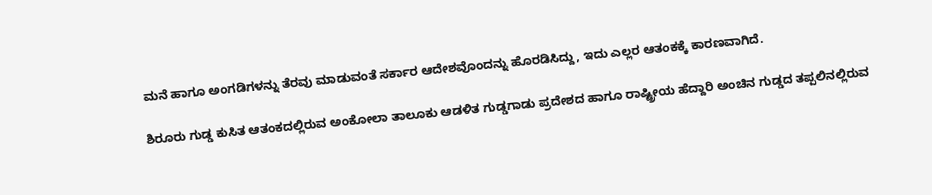ಮನೆ ಹಾಗೂ ಅಂಗಡಿಗಳನ್ನು ತೆರವು ಮಾಡುವಂತೆ ಸರ್ಕಾರ ಆದೇಶವೊಂದನ್ನು ಹೊರಡಿಸಿದ್ದು, ಇದು ಎಲ್ಲರ ಆತಂಕಕ್ಕೆ ಕಾರಣವಾಗಿದೆ.

ಶಿರೂರು ಗುಡ್ಡ ಕುಸಿತ ಆತಂಕದಲ್ಲಿರುವ ಅಂಕೋಲಾ ತಾಲೂಕು ಆಡಳಿತ ಗುಡ್ಡಗಾಡು ಪ್ರದೇಶದ ಹಾಗೂ ರಾಷ್ಟ್ರೀಯ ಹೆದ್ದಾರಿ ಅಂಚಿನ ಗುಡ್ಡದ ತಪ್ಪಲಿನಲ್ಲಿರುವ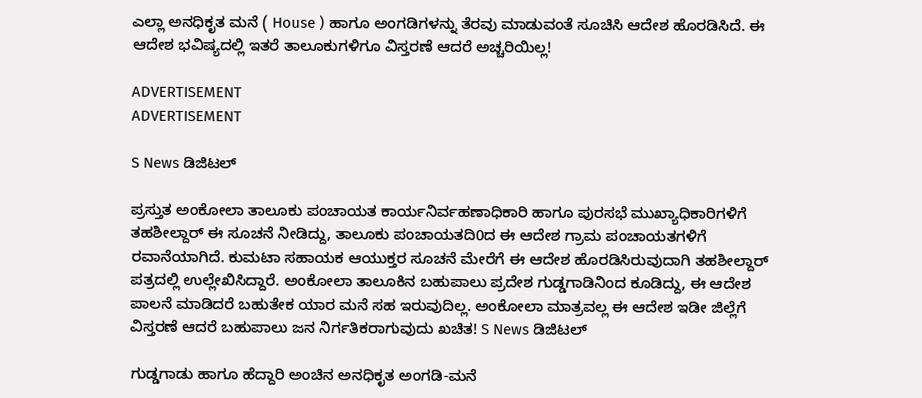ಎಲ್ಲಾ ಅನಧಿಕೃತ ಮನೆ ( House ) ಹಾಗೂ ಅಂಗಡಿಗಳನ್ನು ತೆರವು ಮಾಡುವಂತೆ ಸೂಚಿಸಿ ಆದೇಶ ಹೊರಡಿಸಿದೆ. ಈ ಆದೇಶ ಭವಿಷ್ಯದಲ್ಲಿ ಇತರೆ ತಾಲೂಕುಗಳಿಗೂ ವಿಸ್ತರಣೆ ಆದರೆ ಅಚ್ಚರಿಯಿಲ್ಲ!

ADVERTISEMENT
ADVERTISEMENT

S News ಡಿಜಿಟಲ್

ಪ್ರಸ್ತುತ ಅಂಕೋಲಾ ತಾಲೂಕು ಪಂಚಾಯತ ಕಾರ್ಯನಿರ್ವಹಣಾಧಿಕಾರಿ ಹಾಗೂ ಪುರಸಭೆ ಮುಖ್ಯಾಧಿಕಾರಿಗಳಿಗೆ ತಹಶೀಲ್ದಾರ್ ಈ ಸೂಚನೆ ನೀಡಿದ್ದು, ತಾಲೂಕು ಪಂಚಾಯತದಿ0ದ ಈ ಆದೇಶ ಗ್ರಾಮ ಪಂಚಾಯತಗಳಿಗೆ ರವಾನೆಯಾಗಿದೆ. ಕುಮಟಾ ಸಹಾಯಕ ಆಯುಕ್ತರ ಸೂಚನೆ ಮೇರೆಗೆ ಈ ಆದೇಶ ಹೊರಡಿಸಿರುವುದಾಗಿ ತಹಶೀಲ್ದಾರ್ ಪತ್ರದಲ್ಲಿ ಉಲ್ಲೇಖಿಸಿದ್ದಾರೆ. ಅಂಕೋಲಾ ತಾಲೂಕಿನ ಬಹುಪಾಲು ಪ್ರದೇಶ ಗುಡ್ಡಗಾಡಿನಿಂದ ಕೂಡಿದ್ದು, ಈ ಆದೇಶ ಪಾಲನೆ ಮಾಡಿದರೆ ಬಹುತೇಕ ಯಾರ ಮನೆ ಸಹ ಇರುವುದಿಲ್ಲ. ಅಂಕೋಲಾ ಮಾತ್ರವಲ್ಲ ಈ ಆದೇಶ ಇಡೀ ಜಿಲ್ಲೆಗೆ ವಿಸ್ತರಣೆ ಆದರೆ ಬಹುಪಾಲು ಜನ ನಿರ್ಗತಿಕರಾಗುವುದು ಖಚಿತ! S News ಡಿಜಿಟಲ್

ಗುಡ್ಡಗಾಡು ಹಾಗೂ ಹೆದ್ದಾರಿ ಅಂಚಿನ ಅನಧಿಕೃತ ಅಂಗಡಿ-ಮನೆ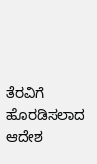ತೆರವಿಗೆ ಹೊರಡಿಸಲಾದ ಆದೇಶ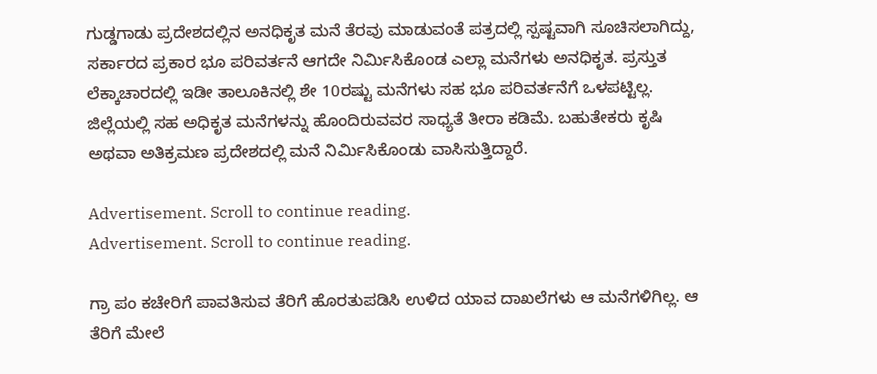ಗುಡ್ಡಗಾಡು ಪ್ರದೇಶದಲ್ಲಿನ ಅನಧಿಕೃತ ಮನೆ ತೆರವು ಮಾಡುವಂತೆ ಪತ್ರದಲ್ಲಿ ಸ್ಪಷ್ಟವಾಗಿ ಸೂಚಿಸಲಾಗಿದ್ದು, ಸರ್ಕಾರದ ಪ್ರಕಾರ ಭೂ ಪರಿವರ್ತನೆ ಆಗದೇ ನಿರ್ಮಿಸಿಕೊಂಡ ಎಲ್ಲಾ ಮನೆಗಳು ಅನಧಿಕೃತ. ಪ್ರಸ್ತುತ ಲೆಕ್ಕಾಚಾರದಲ್ಲಿ ಇಡೀ ತಾಲೂಕಿನಲ್ಲಿ ಶೇ 10ರಷ್ಟು ಮನೆಗಳು ಸಹ ಭೂ ಪರಿವರ್ತನೆಗೆ ಒಳಪಟ್ಟಿಲ್ಲ. ಜಿಲ್ಲೆಯಲ್ಲಿ ಸಹ ಅಧಿಕೃತ ಮನೆಗಳನ್ನು ಹೊಂದಿರುವವರ ಸಾಧ್ಯತೆ ತೀರಾ ಕಡಿಮೆ. ಬಹುತೇಕರು ಕೃಷಿ ಅಥವಾ ಅತಿಕ್ರಮಣ ಪ್ರದೇಶದಲ್ಲಿ ಮನೆ ನಿರ್ಮಿಸಿಕೊಂಡು ವಾಸಿಸುತ್ತಿದ್ದಾರೆ.

Advertisement. Scroll to continue reading.
Advertisement. Scroll to continue reading.

ಗ್ರಾ ಪಂ ಕಚೇರಿಗೆ ಪಾವತಿಸುವ ತೆರಿಗೆ ಹೊರತುಪಡಿಸಿ ಉಳಿದ ಯಾವ ದಾಖಲೆಗಳು ಆ ಮನೆಗಳಿಗಿಲ್ಲ. ಆ ತೆರಿಗೆ ಮೇಲೆ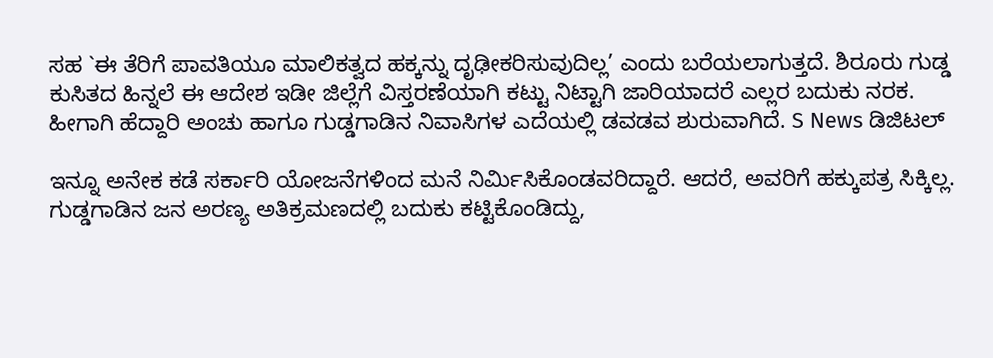ಸಹ `ಈ ತೆರಿಗೆ ಪಾವತಿಯೂ ಮಾಲಿಕತ್ವದ ಹಕ್ಕನ್ನು ದೃಢೀಕರಿಸುವುದಿಲ್ಲ’ ಎಂದು ಬರೆಯಲಾಗುತ್ತದೆ. ಶಿರೂರು ಗುಡ್ಡ ಕುಸಿತದ ಹಿನ್ನಲೆ ಈ ಆದೇಶ ಇಡೀ ಜಿಲ್ಲೆಗೆ ವಿಸ್ತರಣೆಯಾಗಿ ಕಟ್ಟು ನಿಟ್ಟಾಗಿ ಜಾರಿಯಾದರೆ ಎಲ್ಲರ ಬದುಕು ನರಕ. ಹೀಗಾಗಿ ಹೆದ್ದಾರಿ ಅಂಚು ಹಾಗೂ ಗುಡ್ಡಗಾಡಿನ ನಿವಾಸಿಗಳ ಎದೆಯಲ್ಲಿ ಡವಡವ ಶುರುವಾಗಿದೆ. S News ಡಿಜಿಟಲ್

ಇನ್ನೂ ಅನೇಕ ಕಡೆ ಸರ್ಕಾರಿ ಯೋಜನೆಗಳಿಂದ ಮನೆ ನಿರ್ಮಿಸಿಕೊಂಡವರಿದ್ದಾರೆ. ಆದರೆ, ಅವರಿಗೆ ಹಕ್ಕುಪತ್ರ ಸಿಕ್ಕಿಲ್ಲ. ಗುಡ್ಡಗಾಡಿನ ಜನ ಅರಣ್ಯ ಅತಿಕ್ರಮಣದಲ್ಲಿ ಬದುಕು ಕಟ್ಟಿಕೊಂಡಿದ್ದು,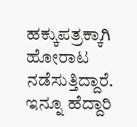ಹಕ್ಕುಪತ್ರಕ್ಕಾಗಿ ಹೋರಾಟ ನಡೆಸುತ್ತಿದ್ದಾರೆ. ಇನ್ನೂ ಹೆದ್ದಾರಿ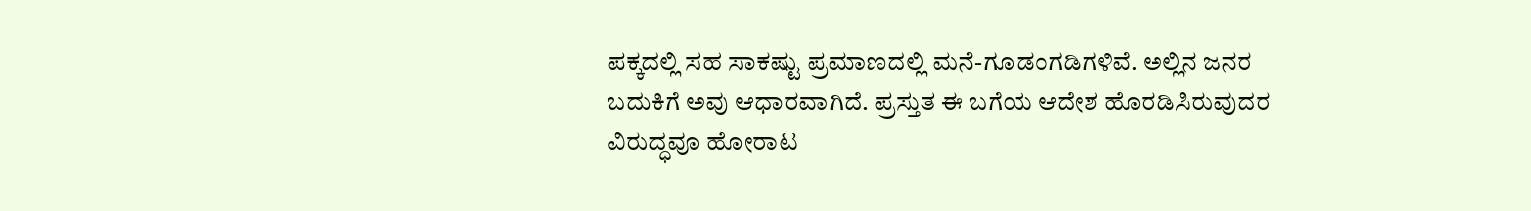ಪಕ್ಕದಲ್ಲಿ ಸಹ ಸಾಕಷ್ಟು ಪ್ರಮಾಣದಲ್ಲಿ ಮನೆ-ಗೂಡಂಗಡಿಗಳಿವೆ. ಅಲ್ಲಿನ ಜನರ ಬದುಕಿಗೆ ಅವು ಆಧಾರವಾಗಿದೆ. ಪ್ರಸ್ತುತ ಈ ಬಗೆಯ ಆದೇಶ ಹೊರಡಿಸಿರುವುದರ ವಿರುದ್ಧವೂ ಹೋರಾಟ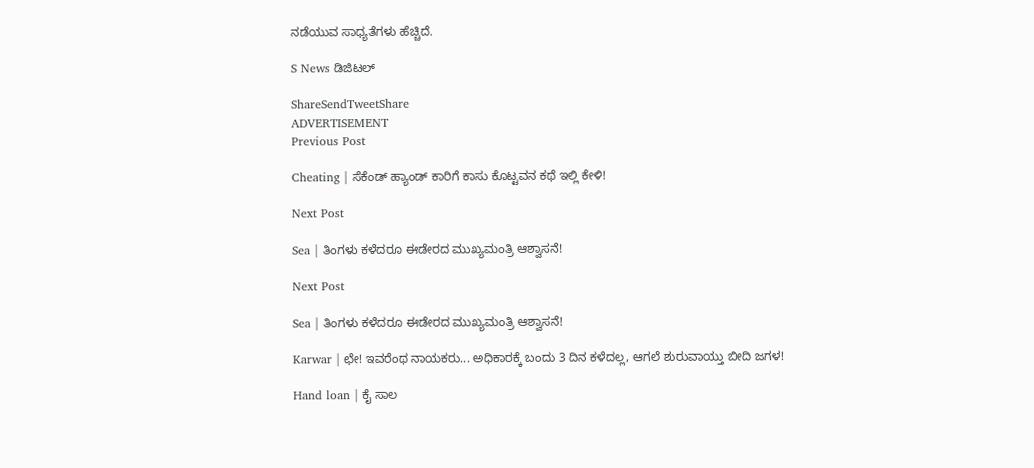ನಡೆಯುವ ಸಾಧ್ಯತೆಗಳು ಹೆಚ್ಚಿದೆ.

S News ಡಿಜಿಟಲ್

ShareSendTweetShare
ADVERTISEMENT
Previous Post

Cheating | ಸೆಕೆಂಡ್ ಹ್ಯಾಂಡ್ ಕಾರಿಗೆ ಕಾಸು ಕೊಟ್ಟವನ ಕಥೆ ಇಲ್ಲಿ ಕೇಳಿ!

Next Post

Sea | ತಿಂಗಳು ಕಳೆದರೂ ಈಡೇರದ ಮುಖ್ಯಮಂತ್ರಿ ಆಶ್ವಾಸನೆ!

Next Post

Sea | ತಿಂಗಳು ಕಳೆದರೂ ಈಡೇರದ ಮುಖ್ಯಮಂತ್ರಿ ಆಶ್ವಾಸನೆ!

Karwar | ಛೇ! ಇವರೆಂಥ ನಾಯಕರು... ಅಧಿಕಾರಕ್ಕೆ ಬಂದು 3 ದಿನ ಕಳೆದಲ್ಲ, ಆಗಲೆ ಶುರುವಾಯ್ತು ಬೀದಿ ಜಗಳ!

Hand loan | ಕೈ ಸಾಲ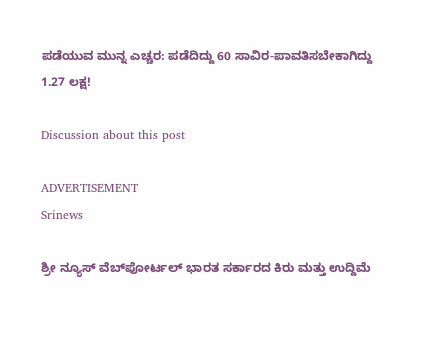ಪಡೆಯುವ ಮುನ್ನ ಎಚ್ಚರ: ಪಡೆದಿದ್ದು 60 ಸಾವಿರ-ಪಾವತಿಸಬೇಕಾಗಿದ್ದು 1.27 ಲಕ್ಷ!

Discussion about this post

ADVERTISEMENT
Srinews

ಶ್ರೀ ನ್ಯೂಸ್ ವೆಬ್‌ಪೋರ್ಟಲ್ ಭಾರತ ಸರ್ಕಾರದ ಕಿರು ಮತ್ತು ಉದ್ದಿಮೆ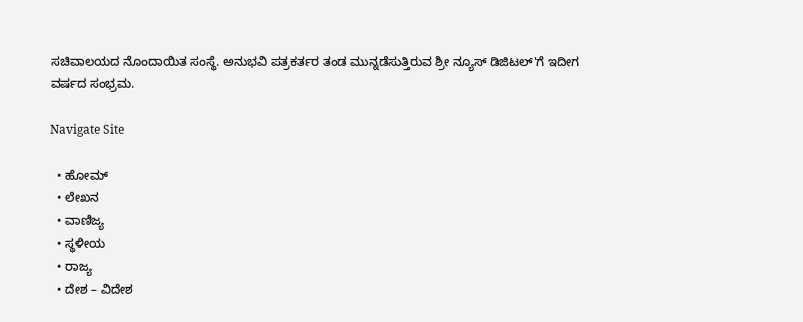ಸಚಿವಾಲಯದ ನೊಂದಾಯಿತ ಸಂಸ್ಥೆ. ಅನುಭವಿ ಪತ್ರಕರ್ತರ ತಂಡ ಮುನ್ನಡೆಸುತ್ತಿರುವ ಶ್ರೀ ನ್ಯೂಸ್ ಡಿಜಿಟಲ್'ಗೆ ಇದೀಗ ವರ್ಷದ ಸಂಭ್ರಮ.

Navigate Site

  • ಹೋಮ್
  • ಲೇಖನ
  • ವಾಣಿಜ್ಯ
  • ಸ್ಥಳೀಯ
  • ರಾಜ್ಯ
  • ದೇಶ – ವಿದೇಶ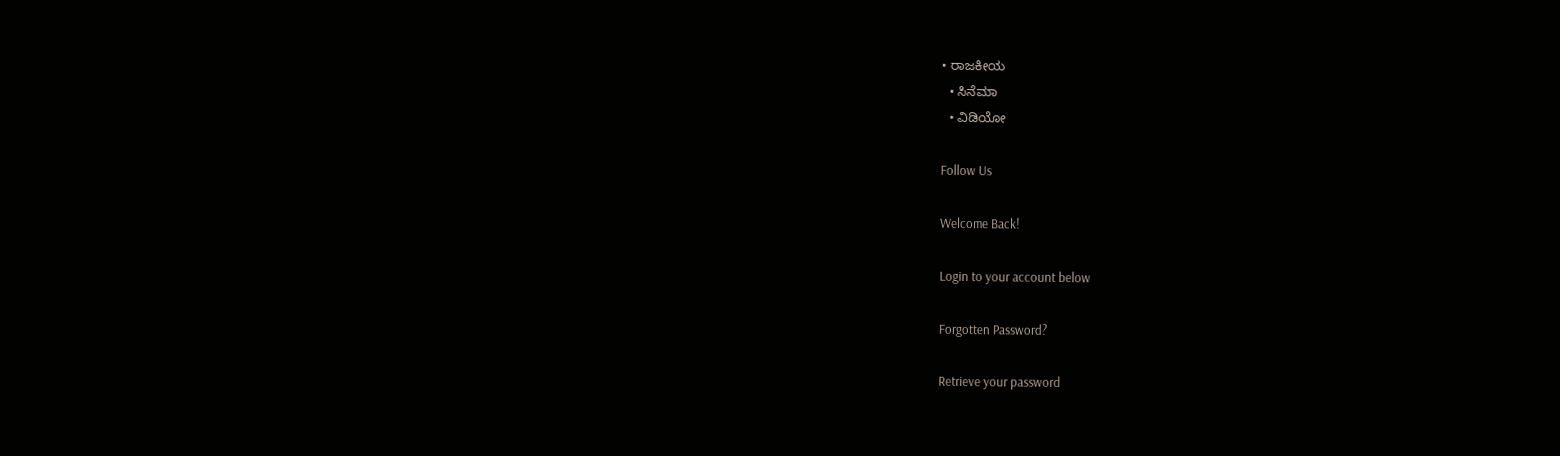• ರಾಜಕೀಯ
  • ಸಿನೆಮಾ
  • ವಿಡಿಯೋ

Follow Us

Welcome Back!

Login to your account below

Forgotten Password?

Retrieve your password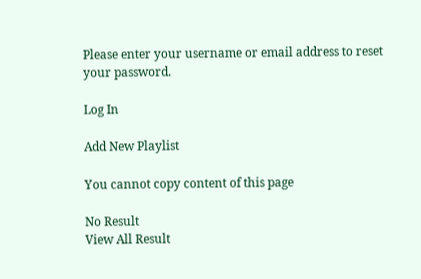Please enter your username or email address to reset your password.

Log In

Add New Playlist

You cannot copy content of this page

No Result
View All Result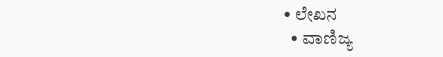• ಲೇಖನ
  • ವಾಣಿಜ್ಯ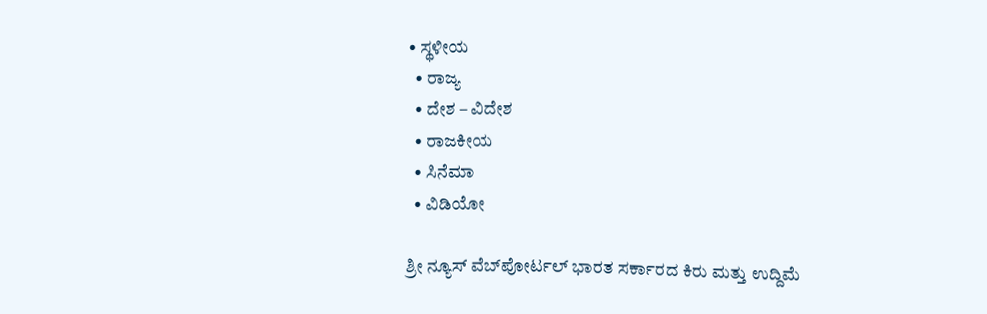• ಸ್ಥಳೀಯ
  • ರಾಜ್ಯ
  • ದೇಶ – ವಿದೇಶ
  • ರಾಜಕೀಯ
  • ಸಿನೆಮಾ
  • ವಿಡಿಯೋ

ಶ್ರೀ ನ್ಯೂಸ್ ವೆಬ್‌ಪೋರ್ಟಲ್ ಭಾರತ ಸರ್ಕಾರದ ಕಿರು ಮತ್ತು ಉದ್ದಿಮೆ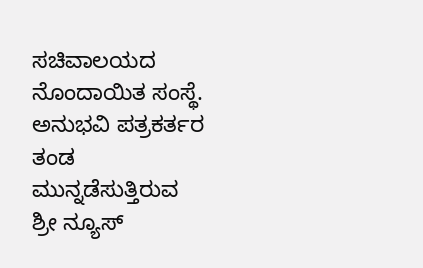ಸಚಿವಾಲಯದ ನೊಂದಾಯಿತ ಸಂಸ್ಥೆ. ಅನುಭವಿ ಪತ್ರಕರ್ತರ ತಂಡ ಮುನ್ನಡೆಸುತ್ತಿರುವ ಶ್ರೀ ನ್ಯೂಸ್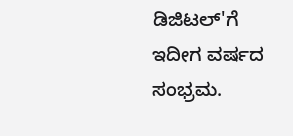ಡಿಜಿಟಲ್'ಗೆ ಇದೀಗ ವರ್ಷದ ಸಂಭ್ರಮ.